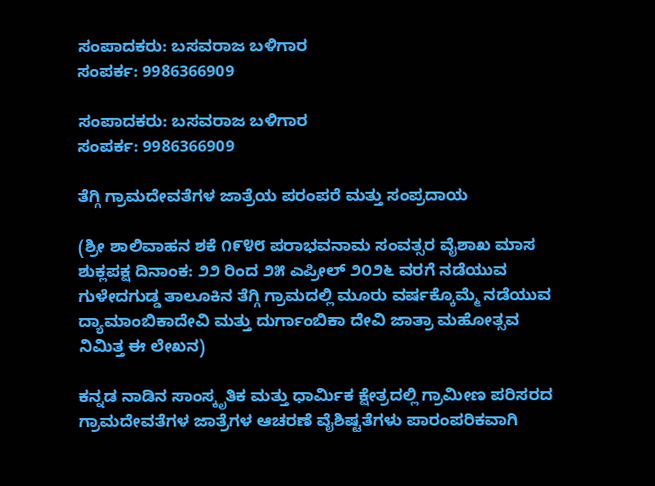ಸಂಪಾದಕರು: ಬಸವರಾಜ ಬಳಿಗಾರ
ಸಂಪರ್ಕ: 9986366909

ಸಂಪಾದಕರು: ಬಸವರಾಜ ಬಳಿಗಾರ
ಸಂಪರ್ಕ: 9986366909

ತೆಗ್ಗಿ ಗ್ರಾಮದೇವತೆಗಳ ಜಾತ್ರೆಯ ಪರಂಪರೆ ಮತ್ತು ಸಂಪ್ರದಾಯ

(ಶ್ರೀ ಶಾಲಿವಾಹನ ಶಕೆ ೧೯೪೮ ಪರಾಭವನಾಮ ಸಂವತ್ಸರ ವೈಶಾಖ ಮಾಸ ಶುಕ್ಲಪಕ್ಷ ದಿನಾಂಕ: ೨೨ ರಿಂದ ೨೫ ಎಪ್ರೀಲ್ ೨೦೨೬ ವರಗೆ ನಡೆಯುವ ಗುಳೇದಗುಡ್ಡ ತಾಲೂಕಿನ ತೆಗ್ಗಿ ಗ್ರಾಮದಲ್ಲಿ ಮೂರು ವರ್ಷಕ್ಕೊಮ್ಮೆ ನಡೆಯುವ
ದ್ಯಾಮಾಂಬಿಕಾದೇವಿ ಮತ್ತು ದುರ್ಗಾಂಬಿಕಾ ದೇವಿ ಜಾತ್ರಾ ಮಹೋತ್ಸವ ನಿಮಿತ್ತ ಈ ಲೇಖನ)

ಕನ್ನಡ ನಾಡಿನ ಸಾಂಸ್ಕೃತಿಕ ಮತ್ತು ಧಾರ್ಮಿಕ ಕ್ಷೇತ್ರದಲ್ಲಿ ಗ್ರಾಮೀಣ ಪರಿಸರದ ಗ್ರಾಮದೇವತೆಗಳ ಜಾತ್ರೆಗಳ ಆಚರಣೆ ವೈಶಿಷ್ಟತೆಗಳು ಪಾರಂಪರಿಕವಾಗಿ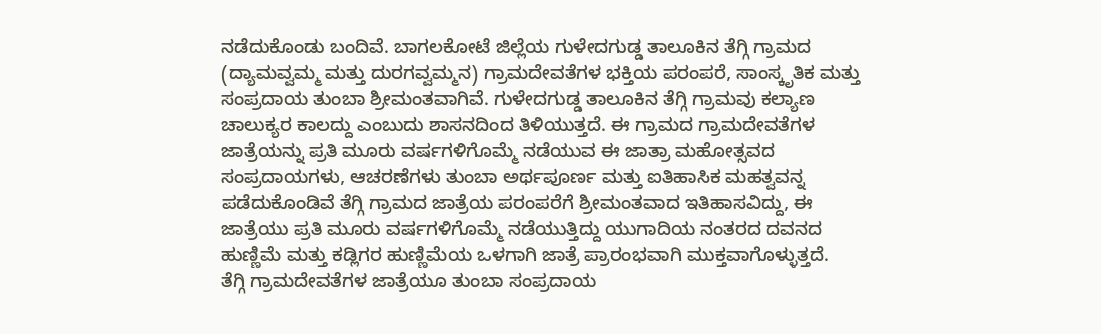ನಡೆದುಕೊಂಡು ಬಂದಿವೆ. ಬಾಗಲಕೋಟೆ ಜಿಲ್ಲೆಯ ಗುಳೇದಗುಡ್ಡ ತಾಲೂಕಿನ ತೆಗ್ಗಿ ಗ್ರಾಮದ (ದ್ಯಾಮವ್ವಮ್ಮ ಮತ್ತು ದುರಗವ್ವಮ್ಮನ) ಗ್ರಾಮದೇವತೆಗಳ ಭಕ್ತಿಯ ಪರಂಪರೆ, ಸಾಂಸ್ಕೃತಿಕ ಮತ್ತು ಸಂಪ್ರದಾಯ ತುಂಬಾ ಶ್ರೀಮಂತವಾಗಿವೆ. ಗುಳೇದಗುಡ್ಡ ತಾಲೂಕಿನ ತೆಗ್ಗಿ ಗ್ರಾಮವು ಕಲ್ಯಾಣ ಚಾಲುಕ್ಯರ ಕಾಲದ್ದು ಎಂಬುದು ಶಾಸನದಿಂದ ತಿಳಿಯುತ್ತದೆ. ಈ ಗ್ರಾಮದ ಗ್ರಾಮದೇವತೆಗಳ ಜಾತ್ರೆಯನ್ನು ಪ್ರತಿ ಮೂರು ವರ್ಷಗಳಿಗೊಮ್ಮೆ ನಡೆಯುವ ಈ ಜಾತ್ರಾ ಮಹೋತ್ಸವದ ಸಂಪ್ರದಾಯಗಳು, ಆಚರಣೆಗಳು ತುಂಬಾ ಅರ್ಥಪೂರ್ಣ ಮತ್ತು ಐತಿಹಾಸಿಕ ಮಹತ್ವವನ್ನ ಪಡೆದುಕೊಂಡಿವೆ ತೆಗ್ಗಿ ಗ್ರಾಮದ ಜಾತ್ರೆಯ ಪರಂಪರೆಗೆ ಶ್ರೀಮಂತವಾದ ಇತಿಹಾಸವಿದ್ದು, ಈ ಜಾತ್ರೆಯು ಪ್ರತಿ ಮೂರು ವರ್ಷಗಳಿಗೊಮ್ಮೆ ನಡೆಯುತ್ತಿದ್ದು ಯುಗಾದಿಯ ನಂತರದ ದವನದ ಹುಣ್ಣಿಮೆ ಮತ್ತು ಕಡ್ಲಿಗರ ಹುಣ್ಣಿಮೆಯ ಒಳಗಾಗಿ ಜಾತ್ರೆ ಪ್ರಾರಂಭವಾಗಿ ಮುಕ್ತವಾಗೊಳ್ಳುತ್ತದೆ.
ತೆಗ್ಗಿ ಗ್ರಾಮದೇವತೆಗಳ ಜಾತ್ರೆಯೂ ತುಂಬಾ ಸಂಪ್ರದಾಯ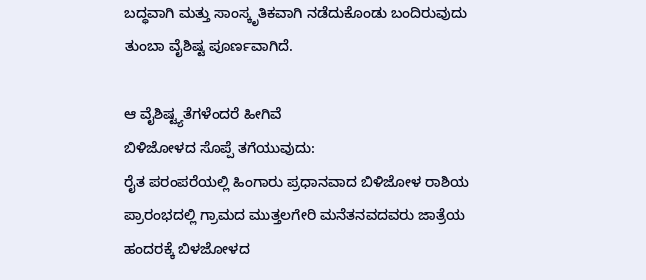ಬದ್ಧವಾಗಿ ಮತ್ತು ಸಾಂಸ್ಕೃತಿಕವಾಗಿ ನಡೆದುಕೊಂಡು ಬಂದಿರುವುದು ತುಂಬಾ ವೈಶಿಷ್ಟ ಪೂರ್ಣವಾಗಿದೆ.

ಆ ವೈಶಿಷ್ಟ್ಯತೆಗಳೆಂದರೆ ಹೀಗಿವೆ
ಬಿಳಿಜೋಳದ ಸೊಪ್ಪೆ ತಗೆಯುವುದು:
ರೈತ ಪರಂಪರೆಯಲ್ಲಿ ಹಿಂಗಾರು ಪ್ರಧಾನವಾದ ಬಿಳಿಜೋಳ ರಾಶಿಯ ಪ್ರಾರಂಭದಲ್ಲಿ ಗ್ರಾಮದ ಮುತ್ತಲಗೇರಿ ಮನೆತನವದವರು ಜಾತ್ರೆಯ ಹಂದರಕ್ಕೆ ಬಿಳಜೋಳದ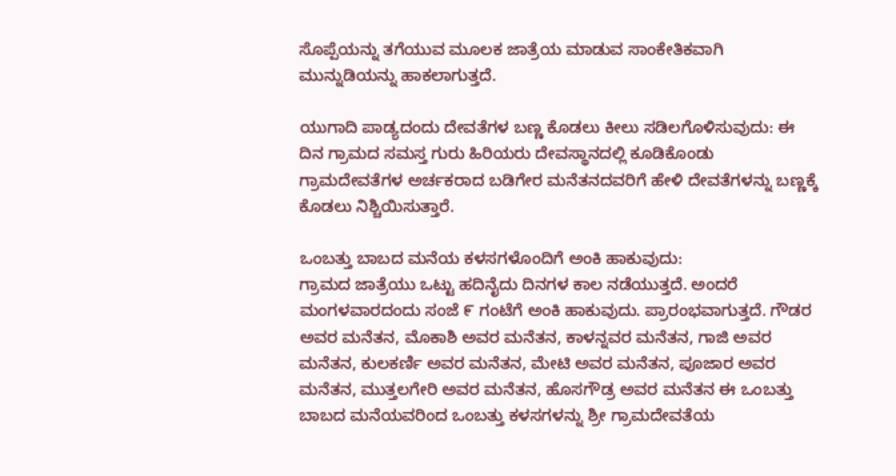ಸೊಪ್ಪೆಯನ್ನು ತಗೆಯುವ ಮೂಲಕ ಜಾತ್ರೆಯ ಮಾಡುವ ಸಾಂಕೇತಿಕವಾಗಿ ಮುನ್ನುಡಿಯನ್ನು ಹಾಕಲಾಗುತ್ತದೆ.

ಯುಗಾದಿ ಪಾಡ್ಯದಂದು ದೇವತೆಗಳ ಬಣ್ಣ ಕೊಡಲು ಕೀಲು ಸಡಿಲಗೊಳಿಸುವುದು: ಈ ದಿನ ಗ್ರಾಮದ ಸಮಸ್ತ ಗುರು ಹಿರಿಯರು ದೇವಸ್ಥಾನದಲ್ಲಿ ಕೂಡಿಕೊಂಡು ಗ್ರಾಮದೇವತೆಗಳ ಅರ್ಚಕರಾದ ಬಡಿಗೇರ ಮನೆತನದವರಿಗೆ ಹೇಳಿ ದೇವತೆಗಳನ್ನು ಬಣ್ಣಕ್ಕೆ ಕೊಡಲು ನಿಶ್ಚಿಯಿಸುತ್ತಾರೆ.

ಒಂಬತ್ತು ಬಾಬದ ಮನೆಯ ಕಳಸಗಳೊಂದಿಗೆ ಅಂಕಿ ಹಾಕುವುದು:
ಗ್ರಾಮದ ಜಾತ್ರೆಯು ಒಟ್ಟು ಹದಿನೈದು ದಿನಗಳ ಕಾಲ ನಡೆಯುತ್ತದೆ. ಅಂದರೆ ಮಂಗಳವಾರದಂದು ಸಂಜೆ ೯ ಗಂಟೆಗೆ ಅಂಕಿ ಹಾಕುವುದು. ಪ್ರಾರಂಭವಾಗುತ್ತದೆ. ಗೌಡರ ಅವರ ಮನೆತನ, ಮೊಕಾಶಿ ಅವರ ಮನೆತನ, ಕಾಳನ್ನವರ ಮನೆತನ, ಗಾಜಿ ಅವರ ಮನೆತನ, ಕುಲಕರ್ಣಿ ಅವರ ಮನೆತನ, ಮೇಟಿ ಅವರ ಮನೆತನ, ಪೂಜಾರ ಅವರ ಮನೆತನ, ಮುತ್ತಲಗೇರಿ ಅವರ ಮನೆತನ, ಹೊಸಗೌಡ್ರ ಅವರ ಮನೆತನ ಈ ಒಂಬತ್ತು ಬಾಬದ ಮನೆಯವರಿಂದ ಒಂಬತ್ತು ಕಳಸಗಳನ್ನು ಶ್ರೀ ಗ್ರಾಮದೇವತೆಯ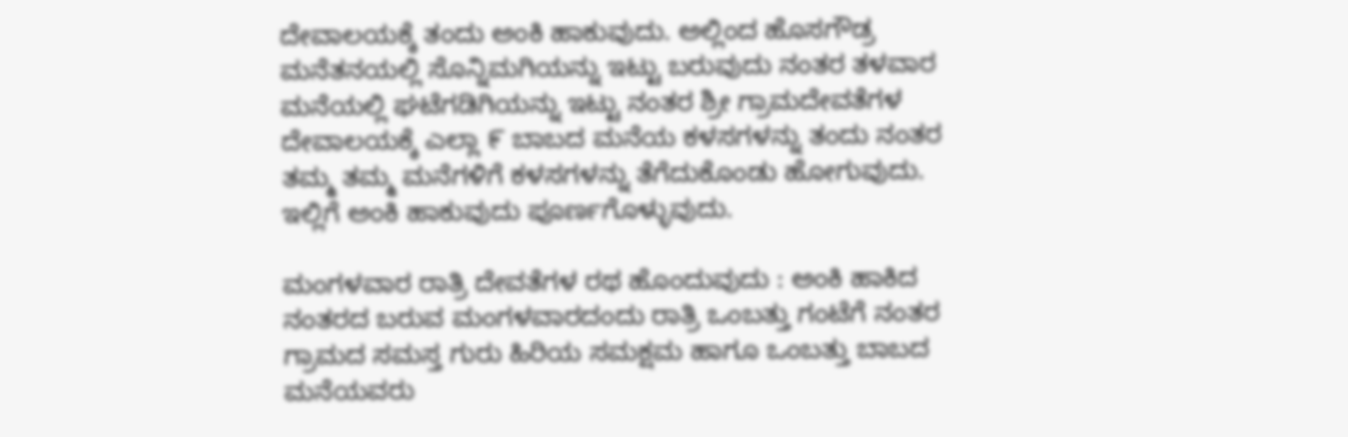ದೇವಾಲಯಕ್ಕೆ ತಂದು ಅಂಕಿ ಹಾಕುವುದು. ಅಲ್ಲಿಂದ ಹೊಸಗೌಡ್ರ ಮನೆತನಯಲ್ಲಿ ಸೊನ್ನಿಮಗಿಯನ್ನು ಇಟ್ಟು ಬರುವುದು ನಂತರ ತಳವಾರ ಮನೆಯಲ್ಲಿ ಘಟೆಗಡಿಗಿಯನ್ನು ಇಟ್ಟು ನಂತರ ಶ್ರೀ ಗ್ರಾಮದೇವತೆಗಳ ದೇವಾಲಯಕ್ಕೆ ಎಲ್ಲಾ ೯ ಬಾಬದ ಮನೆಯ ಕಳಸಗಳನ್ನು ತಂದು ನಂತರ ತಮ್ಮ ತಮ್ಮ ಮನೆಗಳಿಗೆ ಕಳಸಗಳನ್ನು ತೆಗೆದುಕೊಂಡು ಹೋಗುವುದು. ಇಲ್ಲಿಗೆ ಅಂಕಿ ಹಾಕುವುದು ಪೂರ್ಣಗೊಳ್ಳುವುದು.

ಮಂಗಳವಾರ ರಾತ್ರಿ ದೇವತೆಗಳ ರಥ ಹೊಂದುವುದು : ಅಂಕಿ ಹಾಕಿದ ನಂತರದ ಬರುವ ಮಂಗಳವಾರದಂದು ರಾತ್ರಿ ಒಂಬತ್ತು ಗಂಟೆಗೆ ನಂತರ ಗ್ರಾಮದ ಸಮಸ್ತ ಗುರು ಹಿರಿಯ ಸಮಕ್ಷಮ ಹಾಗೂ ಒಂಬತ್ತು ಬಾಬದ ಮನೆಯವರು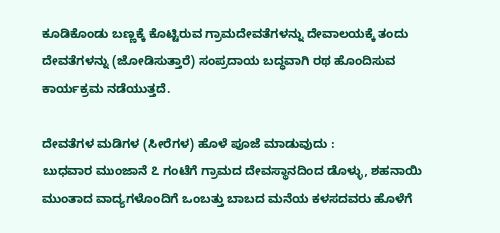ಕೂಡಿಕೊಂಡು ಬಣ್ಣಕ್ಕೆ ಕೊಟ್ಟಿರುವ ಗ್ರಾಮದೇವತೆಗಳನ್ನು ದೇವಾಲಯಕ್ಕೆ ತಂದು ದೇವತೆಗಳನ್ನು (ಜೋಡಿಸುತ್ತಾರೆ) ಸಂಪ್ರದಾಯ ಬದ್ಧವಾಗಿ ರಥ ಹೊಂದಿಸುವ ಕಾರ್ಯಕ್ರಮ ನಡೆಯುತ್ತದೆ.

ದೇವತೆಗಳ ಮಡಿಗಳ (ಸೀರೆಗಳ) ಹೊಳೆ ಪೂಜೆ ಮಾಡುವುದು :
ಬುಧವಾರ ಮುಂಜಾನೆ ೭ ಗಂಟೆಗೆ ಗ್ರಾಮದ ದೇವಸ್ಥಾನದಿಂದ ಡೊಳ್ಳು, ಶಹನಾಯಿ ಮುಂತಾದ ವಾದ್ಯಗಳೊಂದಿಗೆ ಒಂಬತ್ತು ಬಾಬದ ಮನೆಯ ಕಳಸದವರು ಹೊಳೆಗೆ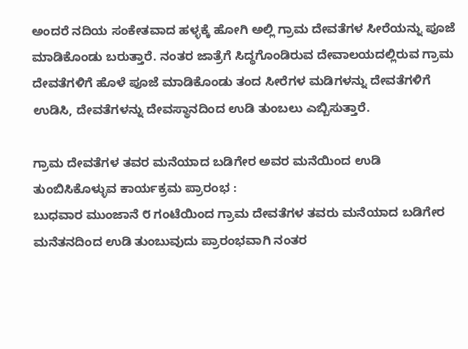ಅಂದರೆ ನದಿಯ ಸಂಕೇತವಾದ ಹಳ್ಳಕ್ಕೆ ಹೋಗಿ ಅಲ್ಲಿ ಗ್ರಾಮ ದೇವತೆಗಳ ಸೀರೆಯನ್ನು ಪೂಜೆ ಮಾಡಿಕೊಂಡು ಬರುತ್ತಾರೆ. ನಂತರ ಜಾತ್ರೆಗೆ ಸಿದ್ಧಗೊಂಡಿರುವ ದೇವಾಲಯದಲ್ಲಿರುವ ಗ್ರಾಮ ದೇವತೆಗಳಿಗೆ ಹೊಳೆ ಪೂಜೆ ಮಾಡಿಕೊಂಡು ತಂದ ಸೀರೆಗಳ ಮಡಿಗಳನ್ನು ದೇವತೆಗಳಿಗೆ ಉಡಿಸಿ, ದೇವತೆಗಳನ್ನು ದೇವಸ್ಥಾನದಿಂದ ಉಡಿ ತುಂಬಲು ಎಬ್ಬಿಸುತ್ತಾರೆ.

ಗ್ರಾಮ ದೇವತೆಗಳ ತವರ ಮನೆಯಾದ ಬಡಿಗೇರ ಅವರ ಮನೆಯಿಂದ ಉಡಿ ತುಂಬಿಸಿಕೊಳ್ಳುವ ಕಾರ್ಯಕ್ರಮ ಪ್ರಾರಂಭ :
ಬುಧವಾರ ಮುಂಜಾನೆ ೮ ಗಂಟೆಯಿಂದ ಗ್ರಾಮ ದೇವತೆಗಳ ತವರು ಮನೆಯಾದ ಬಡಿಗೇರ ಮನೆತನದಿಂದ ಉಡಿ ತುಂಬುವುದು ಪ್ರಾರಂಭವಾಗಿ ನಂತರ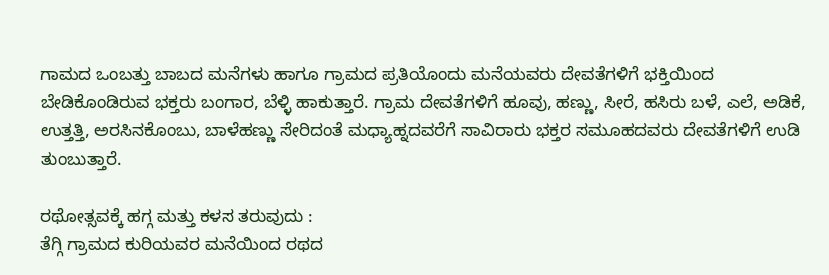ಗಾಮದ ಒಂಬತ್ತು ಬಾಬದ ಮನೆಗಳು ಹಾಗೂ ಗ್ರಾಮದ ಪ್ರತಿಯೊಂದು ಮನೆಯವರು ದೇವತೆಗಳಿಗೆ ಭಕ್ತಿಯಿಂದ ಬೇಡಿಕೊಂಡಿರುವ ಭಕ್ತರು ಬಂಗಾರ, ಬೆಳ್ಳಿ ಹಾಕುತ್ತಾರೆ. ಗ್ರಾಮ ದೇವತೆಗಳಿಗೆ ಹೂವು, ಹಣ್ಣು, ಸೀರೆ, ಹಸಿರು ಬಳೆ, ಎಲೆ, ಅಡಿಕೆ, ಉತ್ತತ್ತಿ, ಅರಸಿನಕೊಂಬು, ಬಾಳೆಹಣ್ಣು ಸೇರಿದಂತೆ ಮಧ್ಯಾಹ್ನದವರೆಗೆ ಸಾವಿರಾರು ಭಕ್ತರ ಸಮೂಹದವರು ದೇವತೆಗಳಿಗೆ ಉಡಿ ತುಂಬುತ್ತಾರೆ.

ರಥೋತ್ಸವಕ್ಕೆ ಹಗ್ಗ ಮತ್ತು ಕಳಸ ತರುವುದು :
ತೆಗ್ಗಿ ಗ್ರಾಮದ ಕುರಿಯವರ ಮನೆಯಿಂದ ರಥದ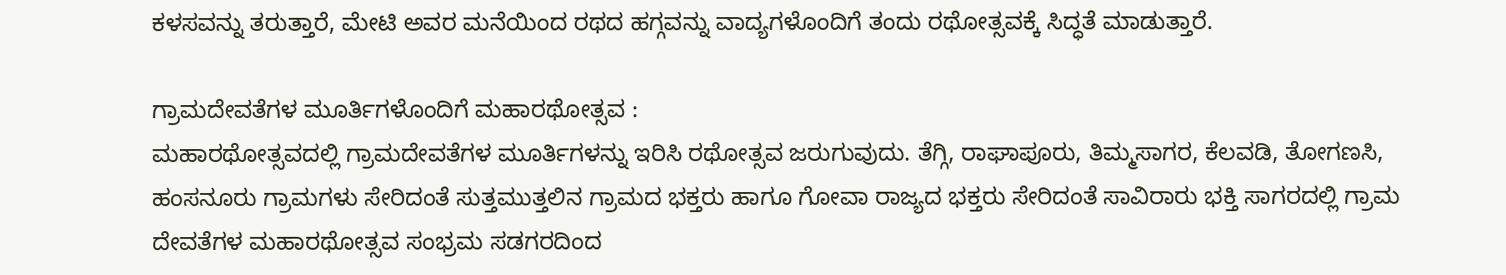ಕಳಸವನ್ನು ತರುತ್ತಾರೆ, ಮೇಟಿ ಅವರ ಮನೆಯಿಂದ ರಥದ ಹಗ್ಗವನ್ನು ವಾದ್ಯಗಳೊಂದಿಗೆ ತಂದು ರಥೋತ್ಸವಕ್ಕೆ ಸಿದ್ಧತೆ ಮಾಡುತ್ತಾರೆ.

ಗ್ರಾಮದೇವತೆಗಳ ಮೂರ್ತಿಗಳೊಂದಿಗೆ ಮಹಾರಥೋತ್ಸವ :
ಮಹಾರಥೋತ್ಸವದಲ್ಲಿ ಗ್ರಾಮದೇವತೆಗಳ ಮೂರ್ತಿಗಳನ್ನು ಇರಿಸಿ ರಥೋತ್ಸವ ಜರುಗುವುದು. ತೆಗ್ಗಿ, ರಾಘಾಪೂರು, ತಿಮ್ಮಸಾಗರ, ಕೆಲವಡಿ, ತೋಗಣಸಿ, ಹಂಸನೂರು ಗ್ರಾಮಗಳು ಸೇರಿದಂತೆ ಸುತ್ತಮುತ್ತಲಿನ ಗ್ರಾಮದ ಭಕ್ತರು ಹಾಗೂ ಗೋವಾ ರಾಜ್ಯದ ಭಕ್ತರು ಸೇರಿದಂತೆ ಸಾವಿರಾರು ಭಕ್ತಿ ಸಾಗರದಲ್ಲಿ ಗ್ರಾಮ ದೇವತೆಗಳ ಮಹಾರಥೋತ್ಸವ ಸಂಭ್ರಮ ಸಡಗರದಿಂದ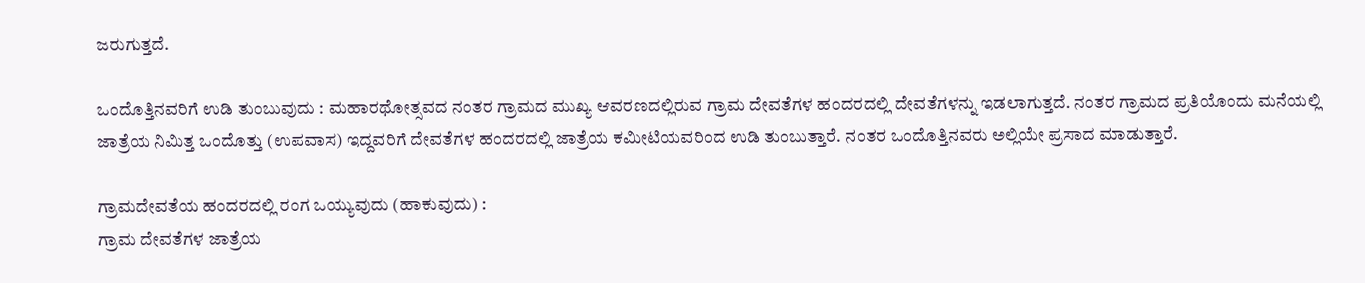ಜರುಗುತ್ತದೆ.

ಒಂದೊತ್ತಿನವರಿಗೆ ಉಡಿ ತುಂಬುವುದು : ಮಹಾರಥೋತ್ಸವದ ನಂತರ ಗ್ರಾಮದ ಮುಖ್ಯ ಆವರಣದಲ್ಲಿರುವ ಗ್ರಾಮ ದೇವತೆಗಳ ಹಂದರದಲ್ಲಿ ದೇವತೆಗಳನ್ನು ಇಡಲಾಗುತ್ತದೆ. ನಂತರ ಗ್ರಾಮದ ಪ್ರತಿಯೊಂದು ಮನೆಯಲ್ಲಿ ಜಾತ್ರೆಯ ನಿಮಿತ್ತ ಒಂದೊತ್ತು (ಉಪವಾಸ) ಇದ್ದವರಿಗೆ ದೇವತೆಗಳ ಹಂದರದಲ್ಲಿ ಜಾತ್ರೆಯ ಕಮೀಟಿಯವರಿಂದ ಉಡಿ ತುಂಬುತ್ತಾರೆ. ನಂತರ ಒಂದೊತ್ತಿನವರು ಅಲ್ಲಿಯೇ ಪ್ರಸಾದ ಮಾಡುತ್ತಾರೆ.

ಗ್ರಾಮದೇವತೆಯ ಹಂದರದಲ್ಲಿ ರಂಗ ಒಯ್ಯುವುದು (ಹಾಕುವುದು) :
ಗ್ರಾಮ ದೇವತೆಗಳ ಜಾತ್ರೆಯ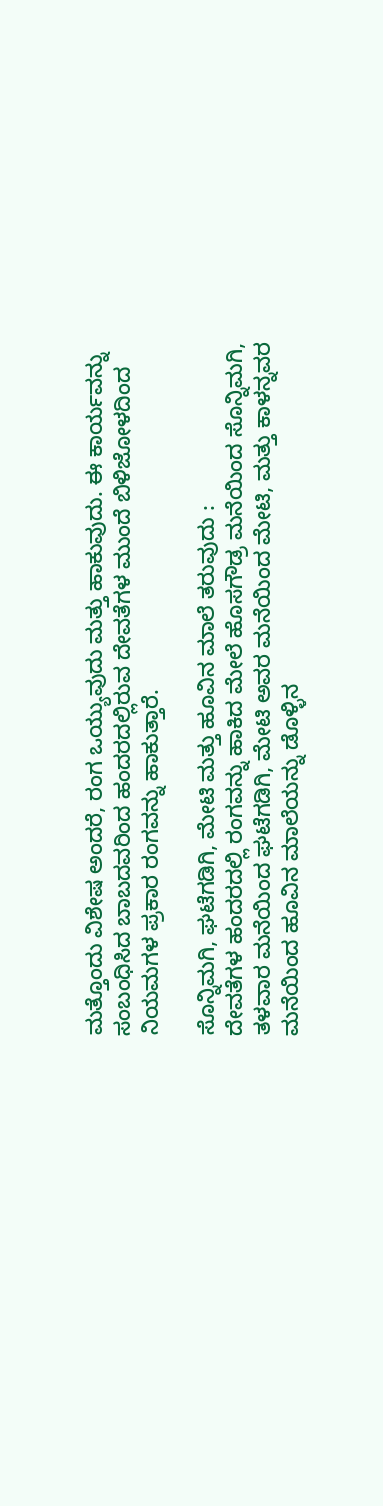ಮತ್ತೊಂದು ವಿಶೇಷ ಅಂದರೆ, ರಂಗ ಒಯ್ಯುವುದು ಮತ್ತು ಹಾಕುವುದು. ಈ ಕಾರ್ಯವನ್ನು ಸಂಬಂಧಿಸಿದ ಬಾಬದವರಿಂದ ಹಂದರದಲ್ಲಿರುವ ದೇವತೆಗಳ ಮುಂದೆ ಬಿಳಿಜೋಳದಿಂದ ನಿಯಮಗಳ ಪ್ರಕಾರ ರಂಗವನ್ನು ಹಾಕುತ್ತಾರೆ.

ಸೊನ್ನಿಮಗಿ, ಘಟೆಗಡಿಗಿ, ಮೇಟಿ ಮತ್ತು ಹೂವಿನ ಮಾಲೆ ತರುವುದು :
ದೇವತೆಗಳ ಹಂದರದಲ್ಲಿ ರಂಗವನ್ನು ಹಾಕಿದ ಮೇಲೆ ಹೊಸಗೌಡ್ರ ಮನೆಯಿಂದ ಸೊನ್ನಿಮಗಿ, ತಳವಾರ ಮನೆಯಿಂದ ಘಟೆಗಡಿಗಿ, ಮೇಟಿ ಅವರ ಮನೆಯಿಂದ ಮೇಟಿ, ಮತ್ತು ಕಾಳನ್ನವರ ಮನೆಯಿಂದ ಹೂವಿನ ಮಾಲೆಯನ್ನು ಡೊಳ್ಳಿನ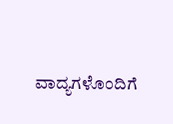ವಾದ್ಯಗಳೊಂದಿಗೆ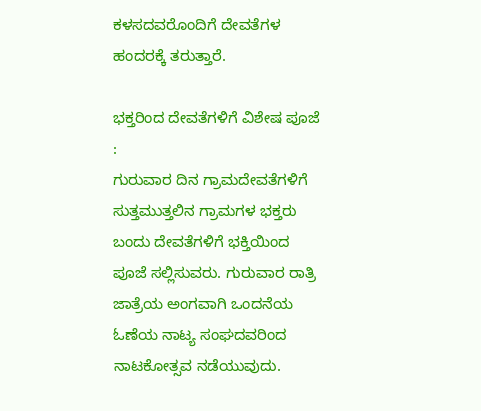ಕಳಸದವರೊಂದಿಗೆ ದೇವತೆಗಳ ಹಂದರಕ್ಕೆ ತರುತ್ತಾರೆ.

ಭಕ್ತರಿಂದ ದೇವತೆಗಳಿಗೆ ವಿಶೇಷ ಪೂಜೆ :
ಗುರುವಾರ ದಿನ ಗ್ರಾಮದೇವತೆಗಳಿಗೆ ಸುತ್ತಮುತ್ತಲಿನ ಗ್ರಾಮಗಳ ಭಕ್ತರು ಬಂದು ದೇವತೆಗಳಿಗೆ ಭಕ್ತಿಯಿಂದ ಪೂಜೆ ಸಲ್ಲಿಸುವರು. ಗುರುವಾರ ರಾತ್ರಿ ಜಾತ್ರೆಯ ಅಂಗವಾಗಿ ಒಂದನೆಯ ಓಣೆಯ ನಾಟ್ಯ ಸಂಘದವರಿಂದ ನಾಟಕೋತ್ಸವ ನಡೆಯುವುದು.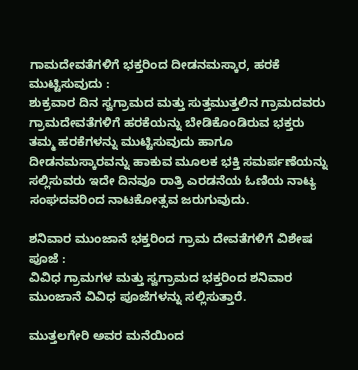ಗಾಮದೇವತೆಗಳಿಗೆ ಭಕ್ತರಿಂದ ದೀಡನಮಸ್ಕಾರ, ಹರಕೆ ಮುಟ್ಟಿಸುವುದು :
ಶುಕ್ರವಾರ ದಿನ ಸ್ವಗ್ರಾಮದ ಮತ್ತು ಸುತ್ತಮುತ್ತಲಿನ ಗ್ರಾಮದವರು ಗ್ರಾಮದೇವತೆಗಳಿಗೆ ಹರಕೆಯನ್ನು ಬೇಡಿಕೊಂಡಿರುವ ಭಕ್ತರು ತಮ್ಮ ಹರಕೆಗಳನ್ನು ಮುಟ್ಟಿಸುವುದು ಹಾಗೂ ದೀಡನಮಸ್ಕಾರವನ್ನು ಹಾಕುವ ಮೂಲಕ ಭಕ್ತಿ ಸಮರ್ಪಣೆಯನ್ನು ಸಲ್ಲಿಸುವರು ಇದೇ ದಿನವೂ ರಾತ್ರಿ ಎರಡನೆಯ ಓಣಿಯ ನಾಟ್ಯ ಸಂಘದವರಿಂದ ನಾಟಕೋತ್ಸವ ಜರುಗುವುದು.

ಶನಿವಾರ ಮುಂಜಾನೆ ಭಕ್ತರಿಂದ ಗ್ರಾಮ ದೇವತೆಗಳಿಗೆ ವಿಶೇಷ ಪೂಜೆ :
ವಿವಿಧ ಗ್ರಾಮಗಳ ಮತ್ತು ಸ್ವಗ್ರಾಮದ ಭಕ್ತರಿಂದ ಶನಿವಾರ ಮುಂಜಾನೆ ವಿವಿಧ ಪೂಜೆಗಳನ್ನು ಸಲ್ಲಿಸುತ್ತಾರೆ.

ಮುತ್ತಲಗೇರಿ ಅವರ ಮನೆಯಿಂದ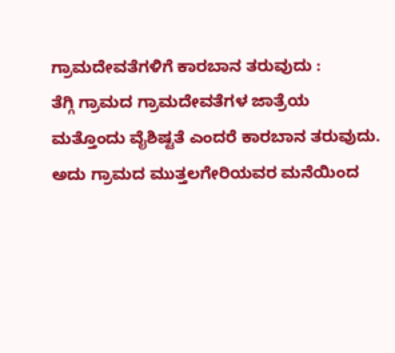ಗ್ರಾಮದೇವತೆಗಳಿಗೆ ಕಾರಬಾನ ತರುವುದು :
ತೆಗ್ಗಿ ಗ್ರಾಮದ ಗ್ರಾಮದೇವತೆಗಳ ಜಾತ್ರೆಯ ಮತ್ತೊಂದು ವೈಶಿಷ್ಟತೆ ಎಂದರೆ ಕಾರಬಾನ ತರುವುದು. ಅದು ಗ್ರಾಮದ ಮುತ್ತಲಗೇರಿಯವರ ಮನೆಯಿಂದ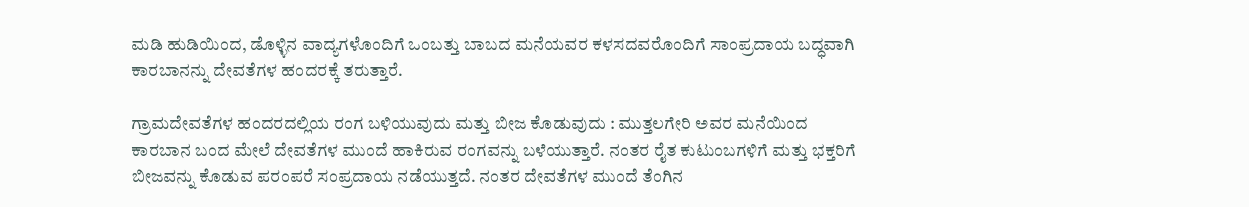ಮಡಿ ಹುಡಿಯಿಂದ, ಡೊಳ್ಳಿನ ವಾದ್ಯಗಳೊಂದಿಗೆ ಒಂಬತ್ತು ಬಾಬದ ಮನೆಯವರ ಕಳಸದವರೊಂದಿಗೆ ಸಾಂಪ್ರದಾಯ ಬದ್ಧವಾಗಿ ಕಾರಬಾನನ್ನು ದೇವತೆಗಳ ಹಂದರಕ್ಕೆ ತರುತ್ತಾರೆ.

ಗ್ರಾಮದೇವತೆಗಳ ಹಂದರದಲ್ಲಿಯ ರಂಗ ಬಳಿಯುವುದು ಮತ್ತು ಬೀಜ ಕೊಡುವುದು : ಮುತ್ತಲಗೇರಿ ಅವರ ಮನೆಯಿಂದ ಕಾರಬಾನ ಬಂದ ಮೇಲೆ ದೇವತೆಗಳ ಮುಂದೆ ಹಾಕಿರುವ ರಂಗವನ್ನು ಬಳೆಯುತ್ತಾರೆ. ನಂತರ ರೈತ ಕುಟುಂಬಗಳಿಗೆ ಮತ್ತು ಭಕ್ತರಿಗೆ ಬೀಜವನ್ನು ಕೊಡುವ ಪರಂಪರೆ ಸಂಪ್ರದಾಯ ನಡೆಯುತ್ತದೆ. ನಂತರ ದೇವತೆಗಳ ಮುಂದೆ ತೆಂಗಿನ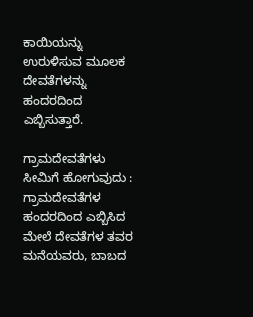ಕಾಯಿಯನ್ನು ಉರುಳಿಸುವ ಮೂಲಕ ದೇವತೆಗಳನ್ನು ಹಂದರದಿಂದ ಎಬ್ಬಿಸುತ್ತಾರೆ.

ಗ್ರಾಮದೇವತೆಗಳು ಸೀಮಿಗೆ ಹೋಗುವುದು : ಗ್ರಾಮದೇವತೆಗಳ ಹಂದರದಿಂದ ಎಬ್ಬಿಸಿದ ಮೇಲೆ ದೇವತೆಗಳ ತವರ ಮನೆಯವರು, ಬಾಬದ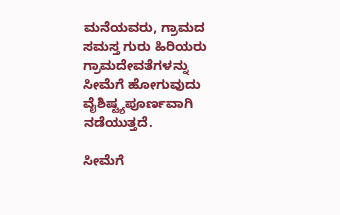ಮನೆಯವರು, ಗ್ರಾಮದ ಸಮಸ್ತ ಗುರು ಹಿರಿಯರು ಗ್ರಾಮದೇವತೆಗಳನ್ನು ಸೀಮೆಗೆ ಹೋಗುವುದು ವೈಶಿಷ್ಟ್ಯಪೂರ್ಣವಾಗಿ ನಡೆಯುತ್ತದೆ.

ಸೀಮೆಗೆ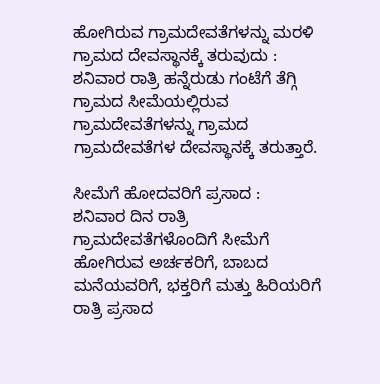ಹೋಗಿರುವ ಗ್ರಾಮದೇವತೆಗಳನ್ನು ಮರಳಿ ಗ್ರಾಮದ ದೇವಸ್ಥಾನಕ್ಕೆ ತರುವುದು :
ಶನಿವಾರ ರಾತ್ರಿ ಹನ್ನೆರುಡು ಗಂಟೆಗೆ ತೆಗ್ಗಿ ಗ್ರಾಮದ ಸೀಮೆಯಲ್ಲಿರುವ ಗ್ರಾಮದೇವತೆಗಳನ್ನು ಗ್ರಾಮದ ಗ್ರಾಮದೇವತೆಗಳ ದೇವಸ್ಥಾನಕ್ಕೆ ತರುತ್ತಾರೆ.

ಸೀಮೆಗೆ ಹೋದವರಿಗೆ ಪ್ರಸಾದ :
ಶನಿವಾರ ದಿನ ರಾತ್ರಿ ಗ್ರಾಮದೇವತೆಗಳೊಂದಿಗೆ ಸೀಮೆಗೆ ಹೋಗಿರುವ ಅರ್ಚಕರಿಗೆ, ಬಾಬದ ಮನೆಯವರಿಗೆ, ಭಕ್ತರಿಗೆ ಮತ್ತು ಹಿರಿಯರಿಗೆ ರಾತ್ರಿ ಪ್ರಸಾದ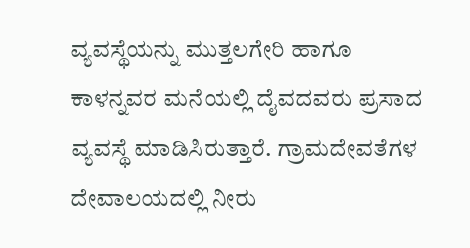ವ್ಯವಸ್ಥೆಯನ್ನು ಮುತ್ತಲಗೇರಿ ಹಾಗೂ ಕಾಳನ್ನವರ ಮನೆಯಲ್ಲಿ ದೈವದವರು ಪ್ರಸಾದ ವ್ಯವಸ್ಥೆ ಮಾಡಿಸಿರುತ್ತಾರೆ. ಗ್ರಾಮದೇವತೆಗಳ ದೇವಾಲಯದಲ್ಲಿ ನೀರು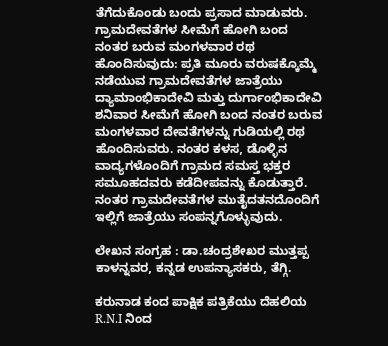ತೆಗೆದುಕೊಂಡು ಬಂದು ಪ್ರಸಾದ ಮಾಡುವರು. ಗ್ರಾಮದೇವತೆಗಳ ಸೀಮೆಗೆ ಹೋಗಿ ಬಂದ ನಂತರ ಬರುವ ಮಂಗಳವಾರ ರಥ ಹೊಂದಿಸುವುದು: ಪ್ರತಿ ಮೂರು ವರುಷಕ್ಕೊಮ್ಮೆ ನಡೆಯುವ ಗ್ರಾಮದೇವತೆಗಳ ಜಾತ್ರೆಯು ದ್ಯಾಮಾಂಭಿಕಾದೇವಿ ಮತ್ತು ದುರ್ಗಾಂಭಿಕಾದೇವಿ ಶನಿವಾರ ಸೀಮೆಗೆ ಹೋಗಿ ಬಂದ ನಂತರ ಬರುವ ಮಂಗಳವಾರ ದೇವತೆಗಳನ್ನು ಗುಡಿಯಲ್ಲಿ ರಥ ಹೊಂದಿಸುವರು. ನಂತರ ಕಳಸ, ಡೊಳ್ಳಿನ ವಾದ್ಯಗಳೊಂದಿಗೆ ಗ್ರಾಮದ ಸಮಸ್ತ ಭಕ್ತರ ಸಮೂಹದವರು ಕಡೆದೀಪವನ್ನು ಕೊಡುತ್ತಾರೆ. ನಂತರ ಗ್ರಾಮದೇವತೆಗಳ ಮುತೈದತನದೊಂದಿಗೆ ಇಲ್ಲಿಗೆ ಜಾತ್ರೆಯು ಸಂಪನ್ನಗೊಳ್ಳುವುದು.

ಲೇಖನ ಸಂಗ್ರಹ : ಡಾ.ಚಂದ್ರಶೇಖರ ಮುತ್ತಪ್ಪ ಕಾಳನ್ನವರ, ಕನ್ನಡ ಉಪನ್ಯಾಸಕರು, ತೆಗ್ಗಿ.

ಕರುನಾಡ ಕಂದ ಪಾಕ್ಷಿಕ ಪತ್ರಿಕೆಯು ದೆಹಲಿಯ R.N.I ನಿಂದ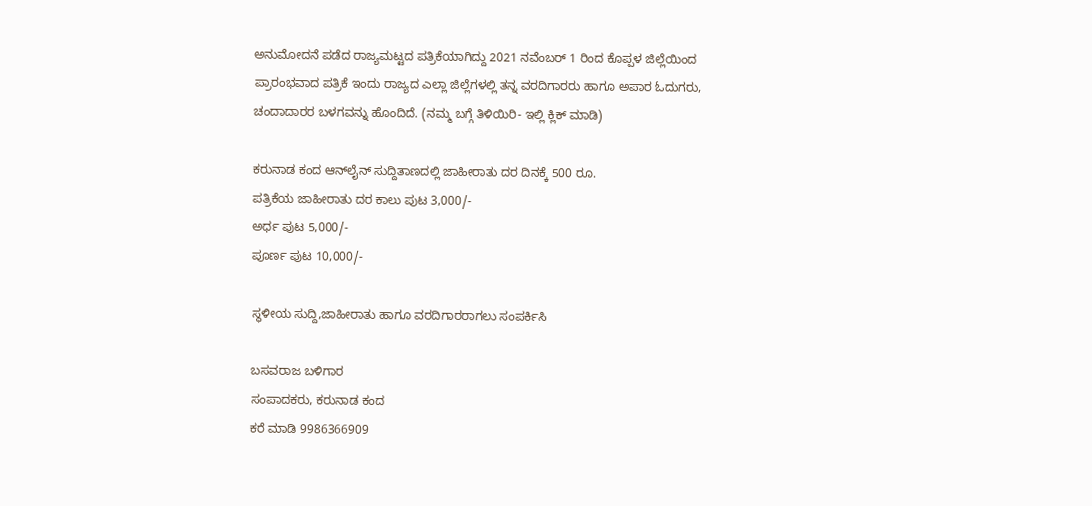ಅನುಮೋದನೆ ಪಡೆದ ರಾಜ್ಯಮಟ್ಟದ ಪತ್ರಿಕೆಯಾಗಿದ್ದು 2021 ನವೆಂಬರ್ 1 ರಿಂದ ಕೊಪ್ಪಳ ಜಿಲ್ಲೆಯಿಂದ ಪ್ರಾರಂಭವಾದ ಪತ್ರಿಕೆ ಇಂದು ರಾಜ್ಯದ ಎಲ್ಲಾ ಜಿಲ್ಲೆಗಳಲ್ಲಿ ತನ್ನ ವರದಿಗಾರರು ಹಾಗೂ ಅಪಾರ ಓದುಗರು, ಚಂದಾದಾರರ ಬಳಗವನ್ನು ಹೊಂದಿದೆ. (ನಮ್ಮ ಬಗ್ಗೆ ತಿಳಿಯಿರಿ- ಇಲ್ಲಿ ಕ್ಲಿಕ್‌ ಮಾಡಿ)

ಕರುನಾಡ ಕಂದ ಆನ್‌ಲೈನ್‌ ಸುದ್ದಿತಾಣದಲ್ಲಿ ಜಾಹೀರಾತು ದರ ದಿನಕ್ಕೆ 500 ರೂ.
ಪತ್ರಿಕೆಯ ಜಾಹೀರಾತು ದರ ಕಾಲು ಪುಟ 3,000/-
ಅರ್ಧ ಪುಟ 5,000/-
ಪೂರ್ಣ ಪುಟ 10,000/-

ಸ್ಥಳೀಯ ಸುದ್ದಿ,ಜಾಹೀರಾತು ಹಾಗೂ ವರದಿಗಾರರಾಗಲು ಸಂಪರ್ಕಿಸಿ

ಬಸವರಾಜ ಬಳಿಗಾರ
ಸಂಪಾದಕರು, ಕರುನಾಡ ಕಂದ
ಕರೆ ಮಾಡಿ 9986366909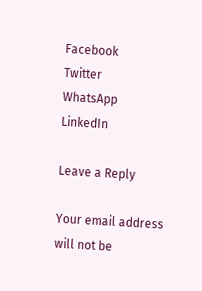Facebook
Twitter
WhatsApp
LinkedIn

Leave a Reply

Your email address will not be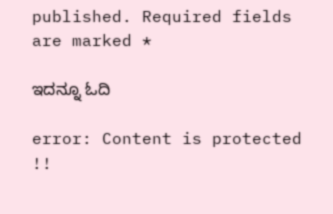published. Required fields are marked *

ಇದನ್ನೂ ಓದಿ

error: Content is protected !!